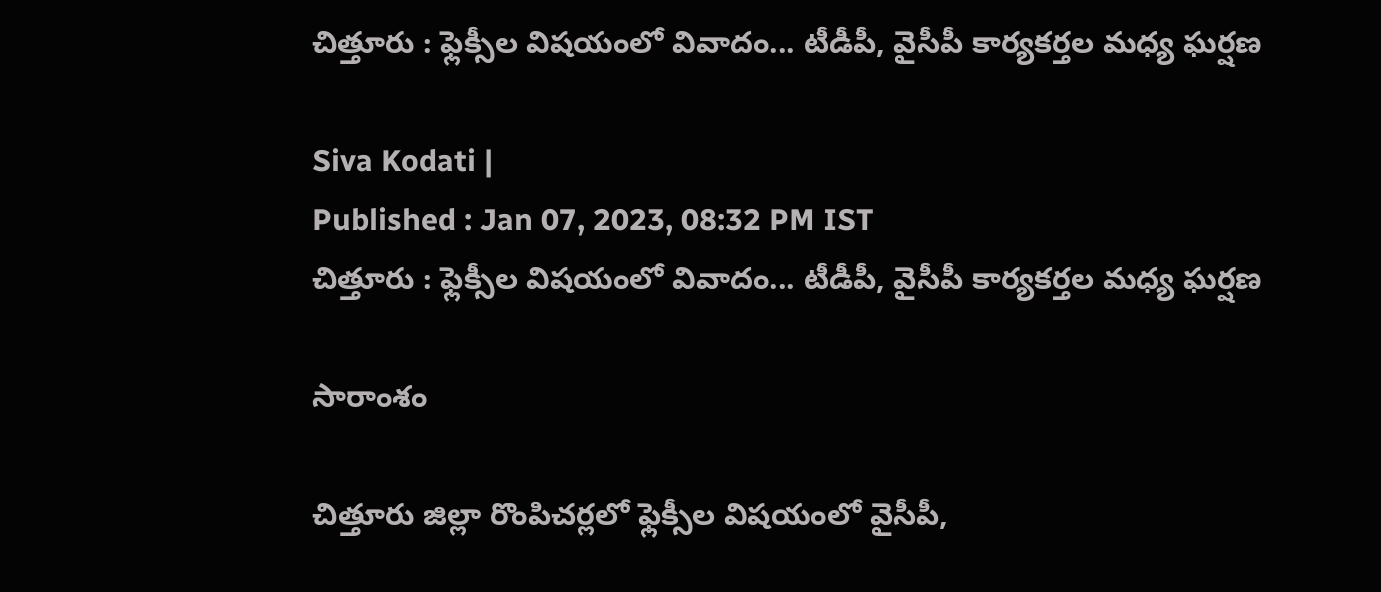చిత్తూరు : ఫ్లెక్సీల విషయంలో వివాదం... టీడీపీ, వైసీపీ కార్యకర్తల మధ్య ఘర్షణ

Siva Kodati |
Published : Jan 07, 2023, 08:32 PM IST
చిత్తూరు : ఫ్లెక్సీల విషయంలో వివాదం... టీడీపీ, వైసీపీ కార్యకర్తల మధ్య ఘర్షణ

సారాంశం

చిత్తూరు జిల్లా రొంపిచర్లలో ఫ్లెక్సీల విషయంలో వైసీపీ,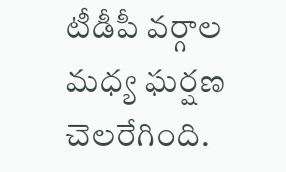టీడీపీ వర్గాల మధ్య ఘర్షణ చెలరేగింది.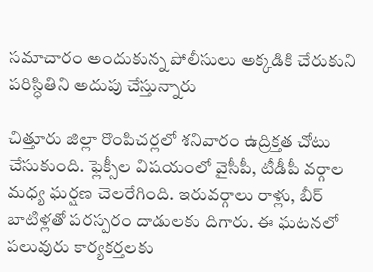సమాచారం అందుకున్న పోలీసులు అక్కడికి చేరుకుని పరిస్ధితిని అదుపు చేస్తున్నారు

చిత్తూరు జిల్లా రొంపిచర్లలో శనివారం ఉద్రిక్తత చోటు చేసుకుంది. ఫ్లెక్సీల విషయంలో వైసీపీ, టీడీపీ వర్గాల మధ్య ఘర్షణ చెలరేగింది. ఇరువర్గాలు రాళ్లు, బీర్ బాటిళ్లతో పరస్పరం దాడులకు దిగారు. ఈ ఘటనలో పలువురు కార్యకర్తలకు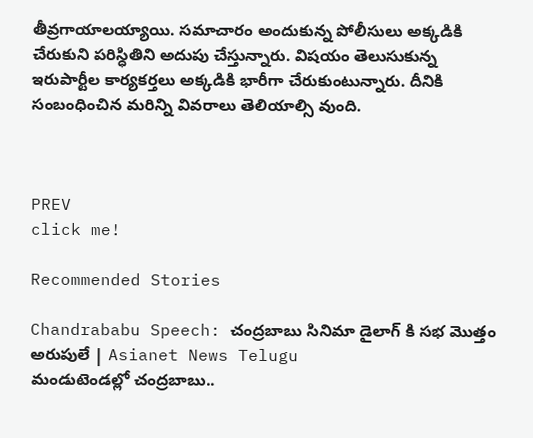తీవ్రగాయాలయ్యాయి. సమాచారం అందుకున్న పోలీసులు అక్కడికి చేరుకుని పరిస్ధితిని అదుపు చేస్తున్నారు. విషయం తెలుసుకున్న ఇరుపార్టీల కార్యకర్తలు అక్కడికి భారీగా చేరుకుంటున్నారు. దీనికి సంబంధించిన మరిన్ని వివరాలు తెలియాల్సి వుంది.



PREV
click me!

Recommended Stories

Chandrababu Speech: చంద్రబాబు సినిమా డైలాగ్ కి సభ మొత్తం అరుపులే | Asianet News Telugu
మండుటెండల్లో చంద్రబాబు..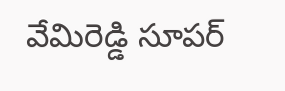వేమిరెడ్డి సూపర్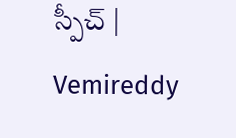స్పీచ్ | Vemireddy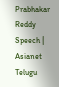Prabhakar Reddy Speech | Asianet Telugu